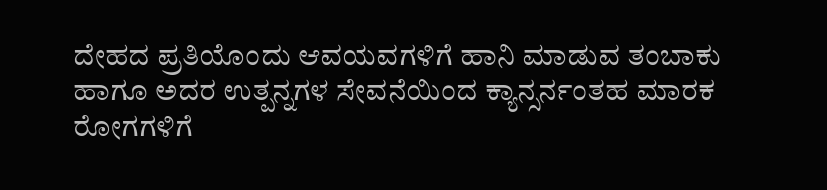ದೇಹದ ಪ್ರತಿಯೊಂದು ಆವಯವಗಳಿಗೆ ಹಾನಿ ಮಾಡುವ ತಂಬಾಕು ಹಾಗೂ ಅದರ ಉತ್ಪನ್ನಗಳ ಸೇವನೆಯಿಂದ ಕ್ಯಾನ್ಸರ್ನಂತಹ ಮಾರಕ ರೋಗಗಳಿಗೆ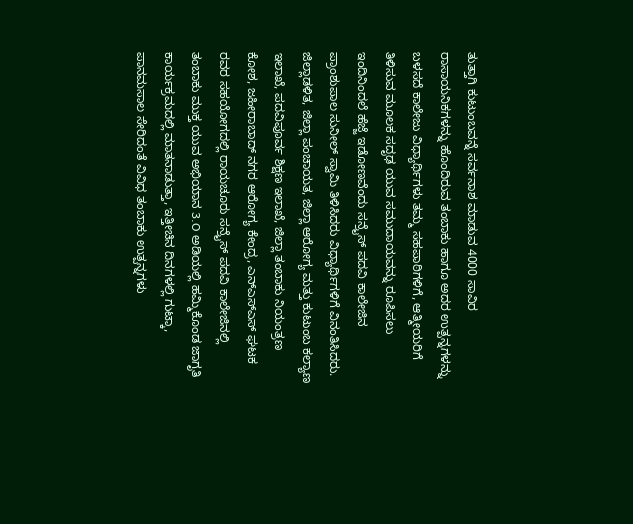ತುತ್ತಾಗಿ ಕುಟುಂಬವನ್ನೆ ಸರ್ವನಾಶ ಮಾಡುವ 4000 ಸಾವಿರ ರಾಸಾಯನಿಕಗಳನ್ನು ಹೊಂದಿರುವ ತಂಬಾಕು ಹಾಗೂ ಅದರ ಉತ್ಪನ್ನಗಳನ್ನು ಬಳಸದೆ ಕಾಲೇಜು ವಿಧ್ಯಾರ್ಥಿಗಳು ತಮ್ಮ ಸಹಪಾಠಿಗಳಿಗೆ, ಆತ್ಮೀಯರಿಗೆ ತಿಳಿಸುವ ಮೂಲಕ ಸದೃಢ ಯುವ ಸಮುದಾಯವನ್ನು ರೂಪಿಸಲು ಇಂದಿನಿಂದಲೆ ಹೆಜ್ಜೆ ಇಡೋಣವೆಂದು ಸನ್ರೈಸ್ ಪದವಿ ಕಾಲೇಜಿನ ಪ್ರಾಂಶುಪಾಲ ಸುನೀಲ್ ಸ್ವಾಮಿ ತಿಳಿಸಿದರು ವಿಧ್ಯಾರ್ಥಿಗಳಿಗೆ ವಿನಂತಿಸಿದರು.
ಜಿಲ್ಲಾಡಳಿತ, ಜಿಲ್ಲಾ ಪಂಚಾಯತ, ಜಿಲ್ಲಾ ಆರೋಗ್ಯ ಮತ್ತು ಕುಟುಂಬ ಕಲ್ಯಾಣ ಇಲಾಖೆ, ಪದವಿಪೂರ್ವ ಶಿಕ್ಷಣ ಇಲಾಖೆ, ಜಿಲ್ಲಾ ತಂಬಾಕು ನಿಯಂತ್ರಣ ಕೋಶ, ಜಹೀರಾಬಾದ್ ನಗರ ಆರೋಗ್ಯ ಕೇಂದ್ರ, ಎನ್ಎಸ್ಎಸ್ ಘಟಕ ರವರ ಸಹಯೋಗದಲ್ಲಿ ರಾಯಚೂರು ಸನ್ರೈಸ್ ಪದವಿ ಕಾಲೇಜಿನಲ್ಲಿ ತಂಬಾಕು ಮುಕ್ತ ಯುವ ಅಭಿಯಾನ 3.O ಅಡಿಯಲ್ಲಿ ಹಮ್ಮಿಕೊಂಡ ಜಾಗೃತಿ ಕಾರ್ಯಕ್ರಮದಲ್ಲಿ ಮಾತನಾಡುತ್ತಾ, ಇತ್ತೀಚಿನ ದಿನಗಳಲ್ಲಿ ಗುಟ್ಕಾ, ಪಾನಮಸಾಲ ಸೇರಿದಂತೆ ವಿವಿಧ ತಂಬಾಕು ಉತ್ಪನ್ನಗಳು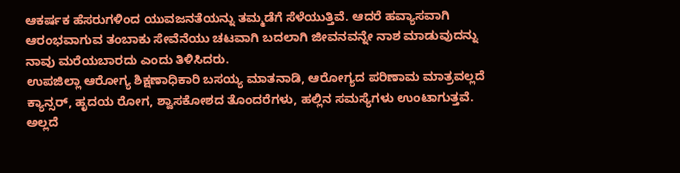ಆಕರ್ಷಕ ಹೆಸರುಗಳಿಂದ ಯುವಜನತೆಯನ್ನು ತಮ್ಮಡೆಗೆ ಸೆಳೆಯುತ್ತಿವೆ. ಆದರೆ ಹವ್ಯಾಸವಾಗಿ ಆರಂಭವಾಗುವ ತಂಬಾಕು ಸೇವೆನೆಯು ಚಟವಾಗಿ ಬದಲಾಗಿ ಜೀವನವನ್ನೇ ನಾಶ ಮಾಡುವುದನ್ನು ನಾವು ಮರೆಯಬಾರದು ಎಂದು ತಿಳಿಸಿದರು.
ಉಪಜಿಲ್ಲಾ ಆರೋಗ್ಯ ಶಿಕ್ಷಣಾಧಿಕಾರಿ ಬಸಯ್ಯ ಮಾತನಾಡಿ, ಆರೋಗ್ಯದ ಪರಿಣಾಮ ಮಾತ್ರವಲ್ಲದೆ ಕ್ಯಾನ್ಸರ್, ಹೃದಯ ರೋಗ, ಶ್ವಾಸಕೋಶದ ತೊಂದರೆಗಳು, ಹಲ್ಲಿನ ಸಮಸ್ಯೆಗಳು ಉಂಟಾಗುತ್ತವೆ. ಅಲ್ಲದೆ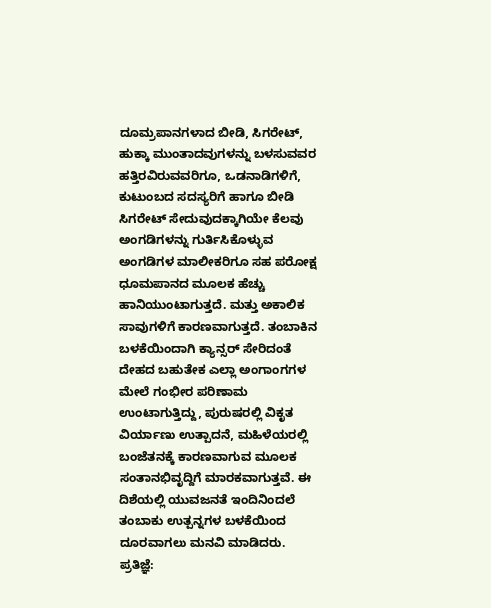ದೂಮ್ರಪಾನಗಳಾದ ಬೀಡಿ, ಸಿಗರೇಟ್, ಹುಕ್ಕಾ ಮುಂತಾದವುಗಳನ್ನು ಬಳಸುವವರ ಹತ್ತಿರವಿರುವವರಿಗೂ, ಒಡನಾಡಿಗಳಿಗೆ, ಕುಟುಂಬದ ಸದಸ್ಯರಿಗೆ ಹಾಗೂ ಬೀಡಿ ಸಿಗರೇಟ್ ಸೇದುವುದಕ್ಕಾಗಿಯೇ ಕೆಲವು ಅಂಗಡಿಗಳನ್ನು ಗುರ್ತಿಸಿಕೊಳ್ಳುವ ಅಂಗಡಿಗಳ ಮಾಲೀಕರಿಗೂ ಸಹ ಪರೋಕ್ಷ ಧೂಮಪಾನದ ಮೂಲಕ ಹೆಚ್ಚು ಹಾನಿಯುಂಟಾಗುತ್ತದೆ. ಮತ್ತು ಅಕಾಲಿಕ ಸಾವುಗಳಿಗೆ ಕಾರಣವಾಗುತ್ತದೆ. ತಂಬಾಕಿನ ಬಳಕೆಯಿಂದಾಗಿ ಕ್ಯಾನ್ಸರ್ ಸೇರಿದಂತೆ ದೇಹದ ಬಹುತೇಕ ಎಲ್ಲಾ ಅಂಗಾಂಗಗಳ ಮೇಲೆ ಗಂಭೀರ ಪರಿಣಾಮ ಉಂಟಾಗುತ್ತಿದ್ದು, ಪುರುಷರಲ್ಲಿ ವಿಕೃತ ವಿರ್ಯಾಣು ಉತ್ಪಾದನೆ, ಮಹಿಳೆಯರಲ್ಲಿ ಬಂಜೆತನಕ್ಕೆ ಕಾರಣವಾಗುವ ಮೂಲಕ ಸಂತಾನಭಿವೃದ್ದಿಗೆ ಮಾರಕವಾಗುತ್ತವೆ. ಈ ದಿಶೆಯಲ್ಲಿ ಯುವಜನತೆ ಇಂದಿನಿಂದಲೆ ತಂಬಾಕು ಉತ್ಪನ್ನಗಳ ಬಳಕೆಯಿಂದ ದೂರವಾಗಲು ಮನವಿ ಮಾಡಿದರು.
ಪ್ರತಿಜ್ಞೆ: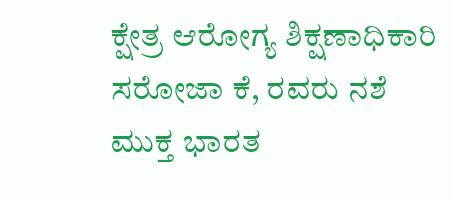ಕ್ಷೇತ್ರ ಆರೋಗ್ಯ ಶಿಕ್ಷಣಾಧಿಕಾರಿ ಸರೋಜಾ ಕೆ, ರವರು ನಶೆ ಮುಕ್ತ ಭಾರತ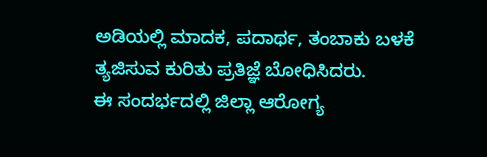ಅಡಿಯಲ್ಲಿ ಮಾದಕ, ಪದಾರ್ಥ, ತಂಬಾಕು ಬಳಕೆ ತ್ಯಜಿಸುವ ಕುರಿತು ಪ್ರತಿಜ್ಞೆ ಬೋಧಿಸಿದರು.
ಈ ಸಂದರ್ಭದಲ್ಲಿ ಜಿಲ್ಲಾ ಆರೋಗ್ಯ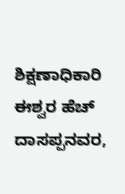ಶಿಕ್ಷಣಾಧಿಕಾರಿ ಈಶ್ವರ ಹೆಚ್ ದಾಸಪ್ಪನವರ,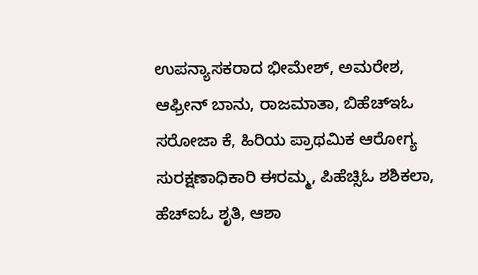ಉಪನ್ಯಾಸಕರಾದ ಭೀಮೇಶ್, ಅಮರೇಶ, ಆಫ್ರೀನ್ ಬಾನು, ರಾಜಮಾತಾ, ಬಿಹೆಚ್ಇಓ ಸರೋಜಾ ಕೆ, ಹಿರಿಯ ಪ್ರಾಥಮಿಕ ಆರೋಗ್ಯ ಸುರಕ್ಷಣಾಧಿಕಾರಿ ಈರಮ್ಮ, ಪಿಹೆಚ್ಸಿಓ ಶಶಿಕಲಾ, ಹೆಚ್ಐಓ ಶೃತಿ, ಆಶಾ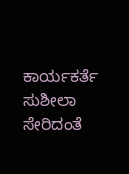ಕಾರ್ಯಕರ್ತೆ ಸುಶೀಲಾ ಸೇರಿದಂತೆ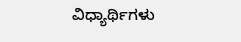ವಿಧ್ಯಾರ್ಥಿಗಳು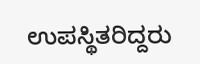ಉಪಸ್ಥಿತರಿದ್ದರು